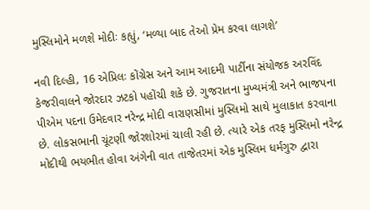મુસ્લિમોને મળશે મોદીઃ કહ્યું, ‘મળ્યા બાદ તેઓ પ્રેમ કરવા લાગશે’

નવી દિલ્હી, 16 એપ્રિલઃ કોંગ્રેસ અને આમ આદમી પાર્ટીના સંયોજક અરવિંદ કેજરીવાલને જોરદાર ઝટકો પહોંચી શકે છે. ગુજરાતના મુખ્યમંત્રી અને ભાજપના પીએમ પદના ઉમેદવાર નરેન્દ્ર મોદી વારાણસીમાં મુસ્લિમો સાથે મુલાકાત કરવાના છે. લોકસભાની ચૂંટણી જોરશોરમાં ચાલી રહી છે. ત્યારે એક તરફ મુસ્લિમો નરેન્દ્ર મોદીથી ભયભીત હોવા અંગેની વાત તાજેતરમાં એક મુસ્લિમ ધર્મગુરુ દ્વારા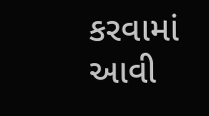કરવામાં આવી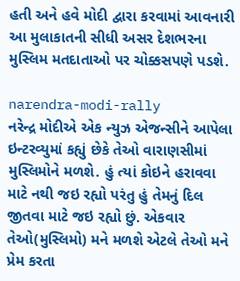હતી અને હવે મોદી દ્વારા કરવામાં આવનારી આ મુલાકાતની સીધી અસર દેશભરના મુસ્લિમ મતદાતાઓ પર ચોક્કસપણે પડશે.

narendra-modi-rally
નરેન્દ્ર મોદીએ એક ન્યુઝ એજન્સીને આપેલા ઇન્ટરવ્યુમાં કહ્યું છેકે તેઓ વારાણસીમાં મુસ્લિમોને મળશે. હું ત્યાં કોઇને હરાવવા માટે નથી જઇ રહ્યો પરંતુ હું તેમનું દિલ જીતવા માટે જઇ રહ્યો છું. એકવાર તેઓ(મુસ્લિમો) મને મળશે એટલે તેઓ મને પ્રેમ કરતા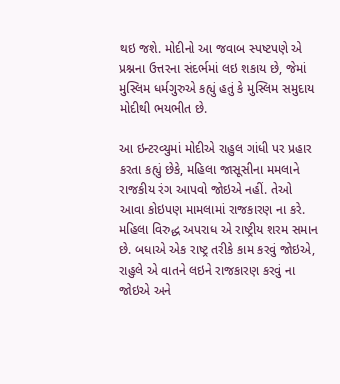થઇ જશે. મોદીનો આ જવાબ સ્પષ્ટપણે એ પ્રશ્નના ઉત્તરના સંદર્ભમાં લઇ શકાય છે, જેમાં મુસ્લિમ ધર્મગુરુએ કહ્યું હતું કે મુસ્લિમ સમુદાય મોદીથી ભયભીત છે.

આ ઇન્ટરવ્યુમાં મોદીએ રાહુલ ગાંધી પર પ્રહાર કરતા કહ્યું છેકે, મહિલા જાસૂસીના મમલાને રાજકીય રંગ આપવો જોઇએ નહીં. તેઓ આવા કોઇપણ મામલામાં રાજકારણ ના કરે. મહિલા વિરુદ્ધ અપરાધ એ રાષ્ટ્રીય શરમ સમાન છે. બધાએ એક રાષ્ટ્ર તરીકે કામ કરવું જોઇએ, રાહુલે એ વાતને લઇને રાજકારણ કરવું ના જોઇએ અને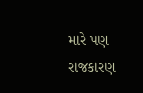મારે પણ રાજકારણ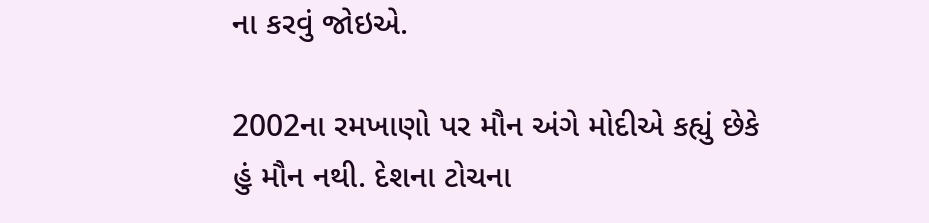ના કરવું જોઇએ.

2002ના રમખાણો પર મૌન અંગે મોદીએ કહ્યું છેકે હું મૌન નથી. દેશના ટોચના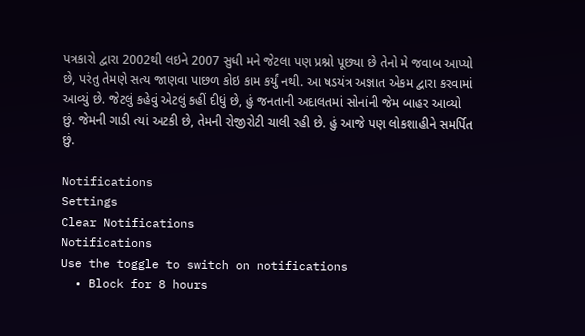પત્રકારો દ્વારા 2002થી લઇને 2007 સુધી મને જેટલા પણ પ્રશ્નો પૂછ્યા છે તેનો મે જવાબ આપ્યો છે, પરંતુ તેમણે સત્ય જાણવા પાછળ કોઇ કામ કર્યું નથી. આ ષડયંત્ર અજ્ઞાત એકમ દ્વારા કરવામાં આવ્યું છે. જેટલું કહેવું એટલું કહીં દીધું છે, હું જનતાની અદાલતમાં સોનાંની જેમ બાહર આવ્યો છું. જેમની ગાડી ત્યાં અટકી છે, તેમની રોજીરોટી ચાલી રહી છે. હું આજે પણ લોકશાહીને સમર્પિત છું.

Notifications
Settings
Clear Notifications
Notifications
Use the toggle to switch on notifications
  • Block for 8 hours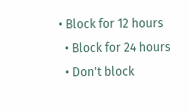• Block for 12 hours
  • Block for 24 hours
  • Don't block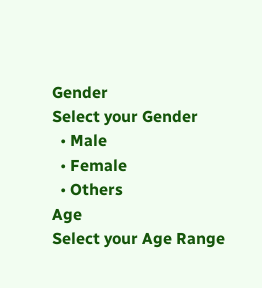Gender
Select your Gender
  • Male
  • Female
  • Others
Age
Select your Age Range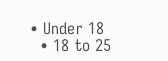• Under 18
  • 18 to 25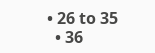• 26 to 35
  • 36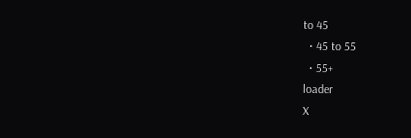to 45
  • 45 to 55
  • 55+
loader
X